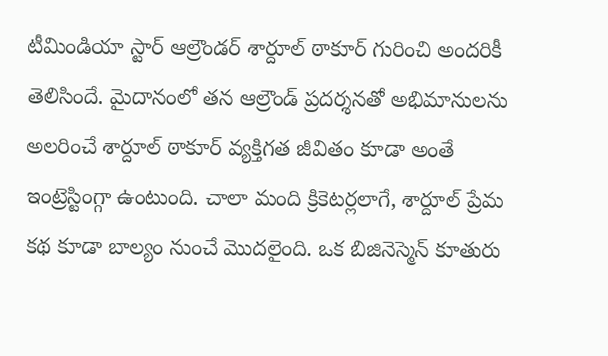టీమిండియా స్టార్ ఆల్రౌండర్ శార్దూల్ ఠాకూర్ గురించి అందరికీ తెలిసిందే. మైదానంలో తన ఆల్రౌండ్ ప్రదర్శనతో అభిమానులను అలరించే శార్దూల్ ఠాకూర్ వ్యక్తిగత జీవితం కూడా అంతే ఇంట్రెస్టింగ్గా ఉంటుంది. చాలా మంది క్రికెటర్లలాగే, శార్దూల్ ప్రేమ కథ కూడా బాల్యం నుంచే మొదలైంది. ఒక బిజినెస్మెన్ కూతురు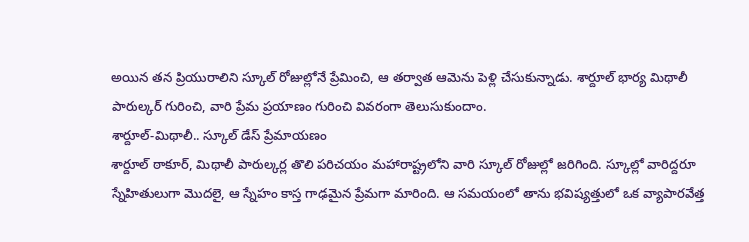అయిన తన ప్రియురాలిని స్కూల్ రోజుల్లోనే ప్రేమించి, ఆ తర్వాత ఆమెను పెళ్లి చేసుకున్నాడు. శార్దూల్ భార్య మిథాలీ పారుల్కర్ గురించి, వారి ప్రేమ ప్రయాణం గురించి వివరంగా తెలుసుకుందాం.
శార్దూల్-మిథాలీ.. స్కూల్ డేస్ ప్రేమాయణం
శార్దూల్ ఠాకూర్, మిథాలీ పారుల్కర్ల తొలి పరిచయం మహారాష్ట్రలోని వారి స్కూల్ రోజుల్లో జరిగింది. స్కూల్లో వారిద్దరూ స్నేహితులుగా మొదలై, ఆ స్నేహం కాస్త గాఢమైన ప్రేమగా మారింది. ఆ సమయంలో తాను భవిష్యత్తులో ఒక వ్యాపారవేత్త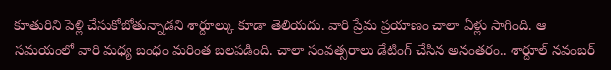కూతురిని పెళ్లి చేసుకోబోతున్నాడని శార్దూల్కు కూడా తెలియదు. వారి ప్రేమ ప్రయాణం చాలా ఏళ్లు సాగింది. ఆ సమయంలో వారి మధ్య బంధం మరింత బలపడింది. చాలా సంవత్సరాలు డేటింగ్ చేసిన అనంతరం.. శార్దూల్ నవంబర్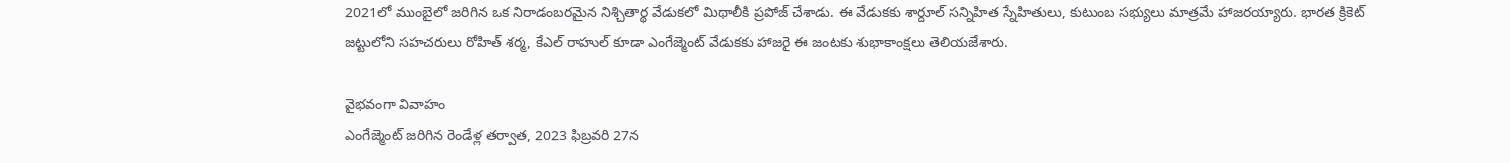2021లో ముంబైలో జరిగిన ఒక నిరాడంబరమైన నిశ్చితార్థ వేడుకలో మిథాలీకి ప్రపోజ్ చేశాడు. ఈ వేడుకకు శార్దూల్ సన్నిహిత స్నేహితులు, కుటుంబ సభ్యులు మాత్రమే హాజరయ్యారు. భారత క్రికెట్ జట్టులోని సహచరులు రోహిత్ శర్మ, కేఎల్ రాహుల్ కూడా ఎంగేజ్మెంట్ వేడుకకు హాజరై ఈ జంటకు శుభాకాంక్షలు తెలియజేశారు.

వైభవంగా వివాహం
ఎంగేజ్మెంట్ జరిగిన రెండేళ్ల తర్వాత, 2023 ఫిబ్రవరి 27న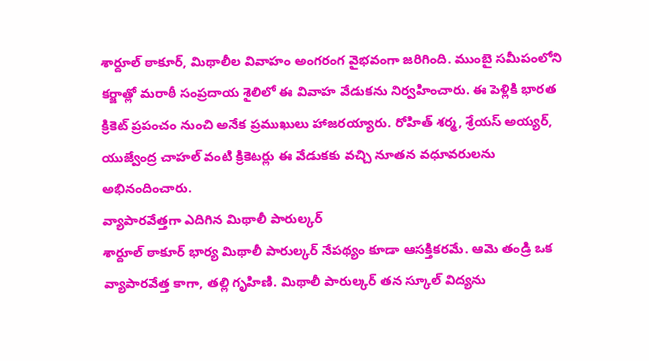శార్దూల్ ఠాకూర్, మిథాలీల వివాహం అంగరంగ వైభవంగా జరిగింది. ముంబై సమీపంలోని కర్జాత్లో మరాఠీ సంప్రదాయ శైలిలో ఈ వివాహ వేడుకను నిర్వహించారు. ఈ పెళ్లికి భారత క్రికెట్ ప్రపంచం నుంచి అనేక ప్రముఖులు హాజరయ్యారు. రోహిత్ శర్మ, శ్రేయస్ అయ్యర్, యుజ్వేంద్ర చాహల్ వంటి క్రికెటర్లు ఈ వేడుకకు వచ్చి నూతన వధూవరులను అభినందించారు.
వ్యాపారవేత్తగా ఎదిగిన మిథాలీ పారుల్కర్
శార్దూల్ ఠాకూర్ భార్య మిథాలీ పారుల్కర్ నేపథ్యం కూడా ఆసక్తికరమే. ఆమె తండ్రి ఒక వ్యాపారవేత్త కాగా, తల్లి గృహిణి. మిథాలీ పారుల్కర్ తన స్కూల్ విద్యను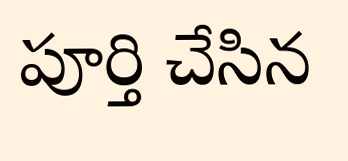పూర్తి చేసిన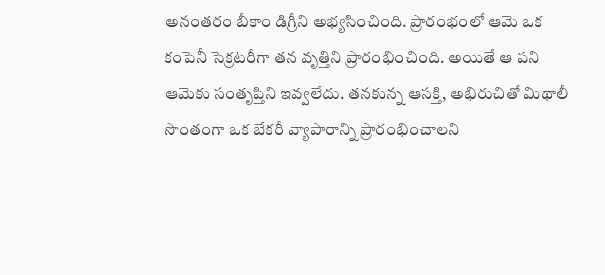అనంతరం బీకాం డిగ్రీని అభ్యసించింది. ప్రారంభంలో ఆమె ఒక కంపెనీ సెక్రటరీగా తన వృత్తిని ప్రారంభించింది. అయితే ఆ పని ఆమెకు సంతృప్తిని ఇవ్వలేదు. తనకున్న ఆసక్తి, అభిరుచితో మిథాలీ సొంతంగా ఒక బేకరీ వ్యాపారాన్ని ప్రారంభించాలని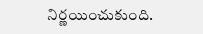నిర్ణయించుకుంది.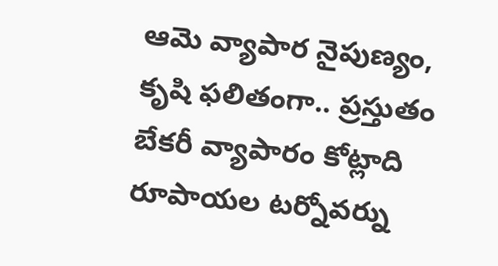ఆమె వ్యాపార నైపుణ్యం, కృషి ఫలితంగా.. ప్రస్తుతం బేకరీ వ్యాపారం కోట్లాది రూపాయల టర్నోవర్ను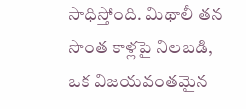సాధిస్తోంది. మిథాలీ తన సొంత కాళ్లపై నిలబడి, ఒక విజయవంతమైన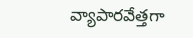వ్యాపారవేత్తగా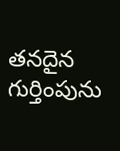తనదైన గుర్తింపును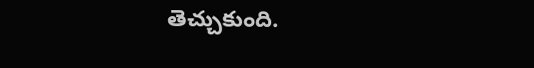తెచ్చుకుంది.